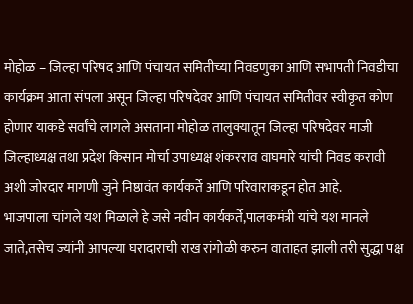मोहोळ – जिल्हा परिषद आणि पंचायत समितीच्या निवडणुका आणि सभापती निवडीचा कार्यक्रम आता संपला असून जिल्हा परिषदेवर आणि पंचायत समितीवर स्वीकृत कोण होणार याकडे सर्वांचे लागले असताना मोहोळ तालुक्यातून जिल्हा परिषदेवर माजी जिल्हाध्यक्ष तथा प्रदेश किसान मोर्चा उपाध्यक्ष शंकरराव वाघमारे यांची निवड करावी अशी जोरदार मागणी जुने निष्ठावंत कार्यकर्ते आणि परिवाराकडून होत आहे.
भाजपाला चांगले यश मिळाले हे जसे नवीन कार्यकर्ते,पालकमंत्री यांचे यश मानले जाते,तसेच ज्यांनी आपल्या घरादाराची राख रांगोळी करुन वाताहत झाली तरी सुद्धा पक्ष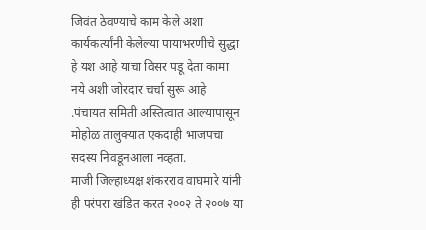जिवंत ठेवण्याचे काम केले अशा कार्यकर्त्यांनी केलेल्या पायाभरणीचे सुद्धा हे यश आहे याचा विसर पडू देता कामा नये अशी जोरदार चर्चा सुरू आहे .पंचायत समिती अस्तित्वात आल्यापासून मोहोळ तालुक्यात एकदाही भाजपचा सदस्य निवडूनआला नव्हता.
माजी जिल्हाध्यक्ष शंकरराव वाघमारे यांनी ही परंपरा खंडित करत २००२ ते २००७ या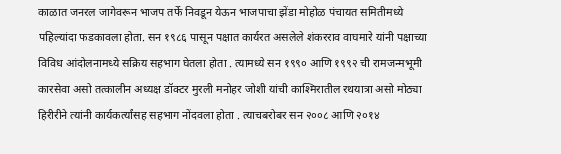काळात जनरल जागेवरून भाजप तर्फे निवडून येऊन भाजपाचा झेंडा मोहोळ पंचायत समितीमध्ये पहिल्यांदा फडकावला होता. सन १९८६ पासून पक्षात कार्यरत असलेले शंकरराव वाघमारे यांनी पक्षाच्या विविध आंदोलनामध्ये सक्रिय सहभाग घेतला होता . त्यामध्ये सन १९९० आणि १९९२ ची रामजन्मभूमी कारसेवा असो तत्कालीन अध्यक्ष डॉक्टर मुरली मनोहर जोशी यांची काश्मिरातील रथयात्रा असो मोठ्या हिरीरीने त्यांनी कार्यकर्त्यांसह सहभाग नोंदवला होता . त्याचबरोबर सन २००८ आणि २०१४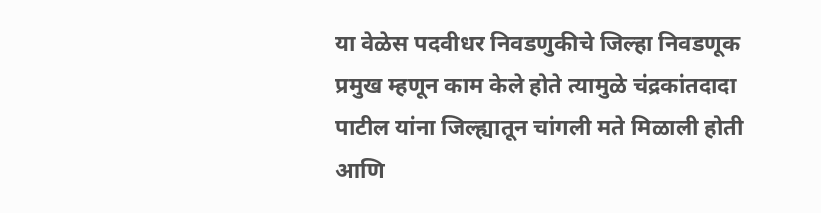या वेळेस पदवीधर निवडणुकीचे जिल्हा निवडणूक प्रमुख म्हणून काम केले होते त्यामुळे चंद्रकांतदादा पाटील यांना जिल्ह्यातून चांगली मते मिळाली होती आणि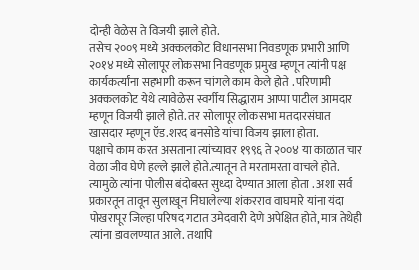दोन्ही वेळेस ते विजयी झाले होते.
तसेच २००९ मध्ये अक्कलकोट विधानसभा निवडणूक प्रभारी आणि २०१४ मध्ये सोलापूर लोकसभा निवडणूक प्रमुख म्हणून त्यांनी पक्ष कार्यकर्त्यांना सहभागी करून चांगले काम केले होते . परिणामी अक्कलकोट येथे त्यावेळेस स्वर्गीय सिद्धाराम आप्पा पाटील आमदार म्हणून विजयी झाले होते. तर सोलापूर लोकसभा मतदारसंघात खासदार म्हणून ऍड.शरद बनसोडे यांचा विजय झाला होता.
पक्षाचे काम करत असताना त्यांच्यावर १९९६ ते २००४ या काळात चार वेळा जीव घेणे हल्ले झाले होते.त्यातून ते मरतामरता वाचले होते. त्यामुळे त्यांना पोलीस बंदोबस्त सुध्दा देण्यात आला होता . अशा सर्व प्रकारतून तावून सुलाखून निघालेल्या शंकरराव वाघमारे यांना यंदा पोखरापूर जिल्हा परिषद गटात उमेदवारी देणे अपेक्षित होते, मात्र तेथेही त्यांना डावलण्यात आले. तथापि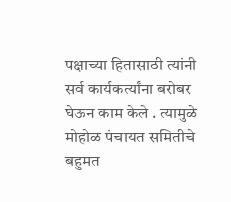पक्षाच्या हितासाठी त्यांनी सर्व कार्यकर्त्यांना बरोबर घेऊन काम केले . त्यामुळे मोहोळ पंचायत समितीचे बहुमत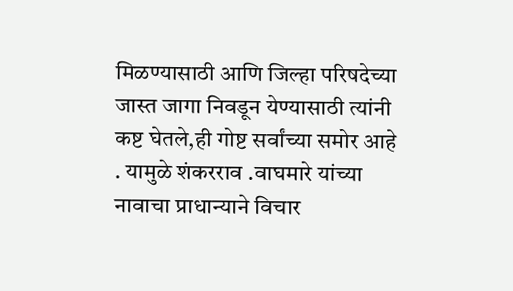मिळण्यासाठी आणि जिल्हा परिषदेच्या जास्त जागा निवडून येण्यासाठी त्यांनी कष्ट घेतले,ही गोष्ट सर्वांच्या समोर आहे . यामुळे शंकरराव .वाघमारे यांच्या नावाचा प्राधान्याने विचार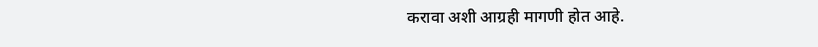करावा अशी आग्रही मागणी होत आहे.